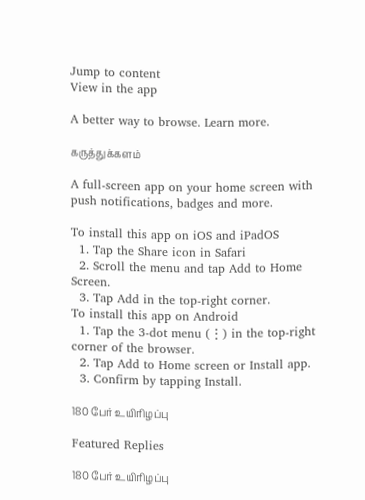Jump to content
View in the app

A better way to browse. Learn more.

கருத்துக்களம்

A full-screen app on your home screen with push notifications, badges and more.

To install this app on iOS and iPadOS
  1. Tap the Share icon in Safari
  2. Scroll the menu and tap Add to Home Screen.
  3. Tap Add in the top-right corner.
To install this app on Android
  1. Tap the 3-dot menu (⋮) in the top-right corner of the browser.
  2. Tap Add to Home screen or Install app.
  3. Confirm by tapping Install.

180 பேர் உயிரிழப்பு

Featured Replies

180 பேர் உயிரிழப்பு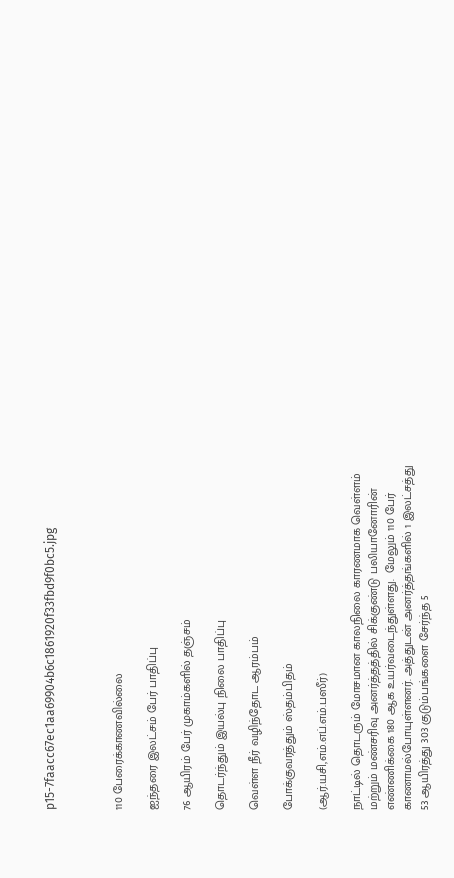p15-7faacc67ec1aa69904b6c1861920f33fbd9f0bc5.jpg



110 பேரைக்காணவில்லை

ஐந்தரை இலட்சம் பேர் பாதிப்பு

76 ஆயிரம் பேர் முகாம்களில் தஞ்சம்

தொடர்ந்தும் இயல்பு நிலை பாதிப்பு

வெள்ள நீர் வழிந்தோட ஆரம்பம்

போக்குவரத்தும் ஸ்தம்பிதம்

(ஆர்.யசி,எம்.எப்.எம்.பஸீர்)

நாட்டில் தொடரும் மோசமான காலநிலை காரணமாக வெள்ளம் மற்றும் மண்சரிவு அனர்த்தத்தில் சிக்குண்டு பலியானோரின் எண்ணிக்கை 180 ஆக உயர்வடைந்துள்ளது.  மேலும் 110 பேர் காணாமல்போயுள்ளனர். அத்துடன் அனர்த்தங்களில் 1 இலட்சத்து 53 ஆயிரத்து 303 குடும்பங்களை சேர்ந்த 5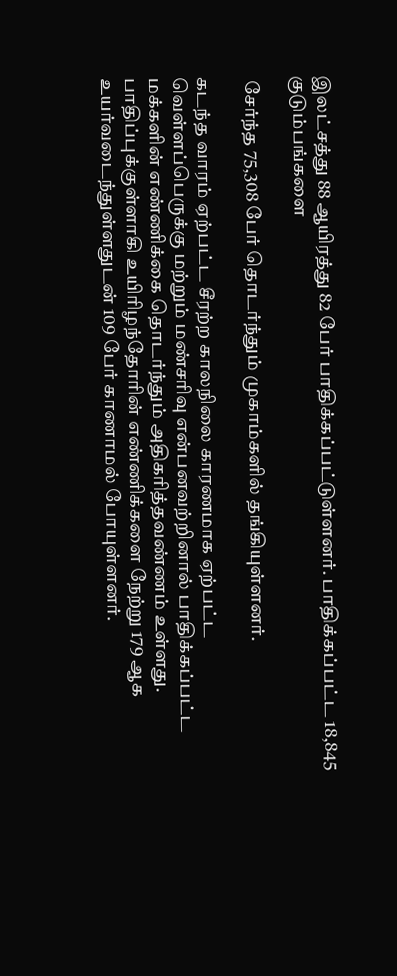இலட்சத்து 88 ஆயிரத்து 82 பேர் பாதிக்கப்பட்டுள்ளனர். பாதிக்கப்பட்ட 18,845 குடும்பங்களை

 சேர்ந்த 75,308 பேர் தொடர்ந்தும் முகாம்களில் தங்கியுள்ளனர்.

கடந்த வாரம் ஏற்பட்ட சீரற்ற காலநிலை காரணமாக ஏற்பட்ட வெள்ளப்பெருக்கு மற்றும் மண்சரிவு என்பனவற்றினால் பாதிக்கப்பட்ட மக்களின் எண்ணிக்கை தொடர்ந்தும் அதிகரித்தவண்ணம் உள்ளது. பாதிப்புக்குள்ளாகி உயிரிழந்தோரின் எண்ணிக்களை நேற்று 179 ஆக உயர்வடைந்துள்ளதுடன் 109 பேர் காணாமல் போயுள்ளனர்.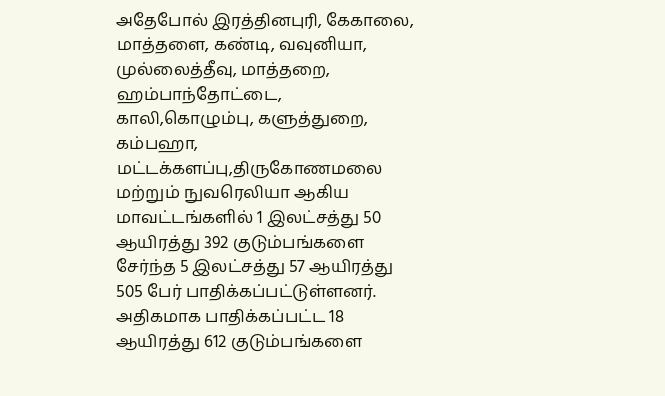அதேபோல் இரத்தினபுரி, கேகாலை, மாத்தளை, கண்டி, வவுனியா, முல்லைத்தீவு, மாத்தறை, ஹம்பாந்தோட்டை, காலி,கொழும்பு, களுத்துறை, கம்பஹா, மட்டக்களப்பு,திருகோணமலை மற்றும் நுவரெலியா ஆகிய மாவட்டங்களில் 1 இலட்சத்து 50 ஆயிரத்து 392 குடும்பங்களை சேர்ந்த 5 இலட்சத்து 57 ஆயிரத்து 505 பேர் பாதிக்கப்பட்டுள்ளனர். அதிகமாக பாதிக்கப்பட்ட 18 ஆயிரத்து 612 குடும்பங்களை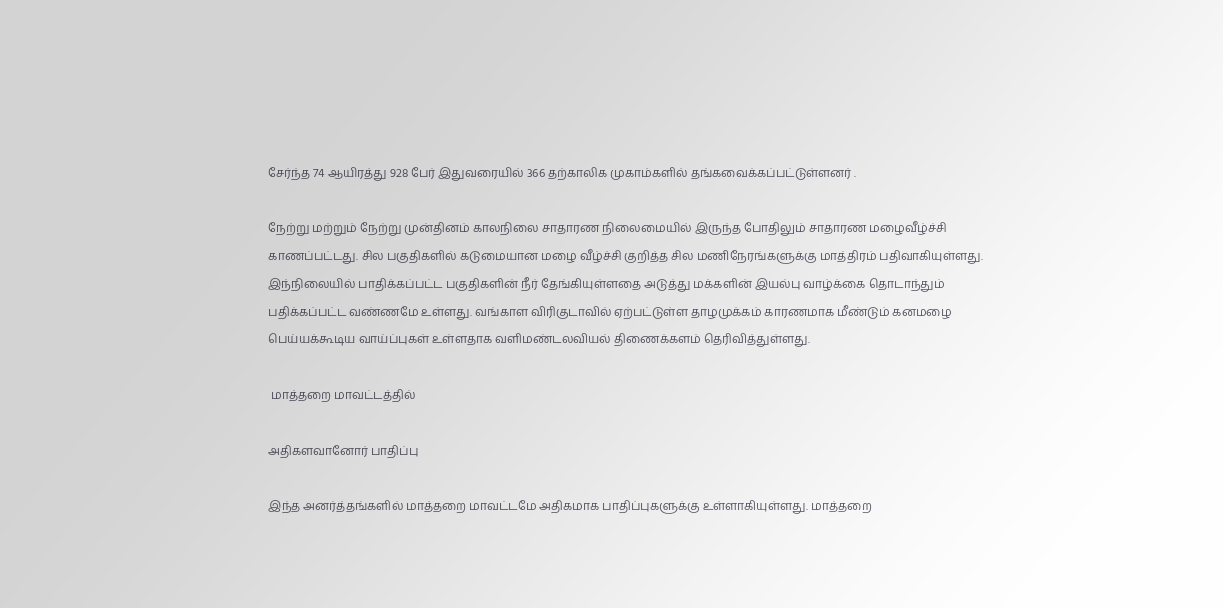சேர்ந்த 74 ஆயிரத்து 928 பேர் இதுவரையில் 366 தற்காலிக முகாம்களில் தங்கவைக்கப்பட்டுள்ளனர் .

நேற்று மற்றும் நேற்று முன்தினம் காலநிலை சாதாரண நிலைமையில் இருந்த போதிலும் சாதாரண மழைவீழ்ச்சி காணப்பட்டது. சில பகுதிகளில் கடுமையான மழை வீழ்ச்சி குறித்த சில மணிநேரங்களுக்கு மாத்திரம் பதிவாகியுள்ளது. இந்நிலையில் பாதிக்கப்பட்ட பகுதிகளின் நீர் தேங்கியுள்ளதை அடுத்து மக்களின் இயல்பு வாழ்க்கை தொடாந்தும் பதிக்கப்பட்ட வண்ணமே உள்ளது. வங்காள விரிகுடாவில் ஏற்பட்டுள்ள தாழமுக்கம் காரணமாக மீண்டும் கனமழை பெய்யக்கூடிய வாய்ப்புகள் உள்ளதாக வளிமண்டலவியல் திணைக்களம் தெரிவித்துள்ளது.

 மாத்தறை மாவட்டத்தில்

அதிகளவானோர் பாதிப்பு

இந்த அனர்த்தங்களில் மாத்தறை மாவட்டமே அதிகமாக பாதிப்புகளுக்கு உள்ளாகியுள்ளது. மாத்தறை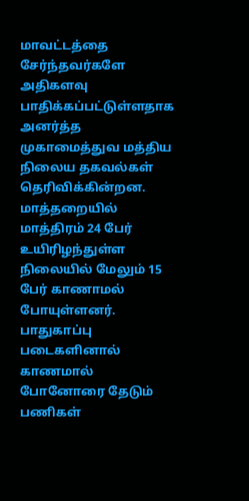மாவட்டத்தை சேர்ந்தவர்களே அதிகளவு பாதிக்கப்பட்டுள்ளதாக அனர்த்த முகாமைத்துவ மத்திய நிலைய தகவல்கள் தெரிவிக்கின்றன. மாத்தறையில் மாத்திரம் 24 பேர் உயிரிழந்துள்ள நிலையில் மேலும் 15 பேர் காணாமல் போயுள்ளனர். பாதுகாப்பு படைகளினால் காணமால் போனோரை தேடும் பணிகள்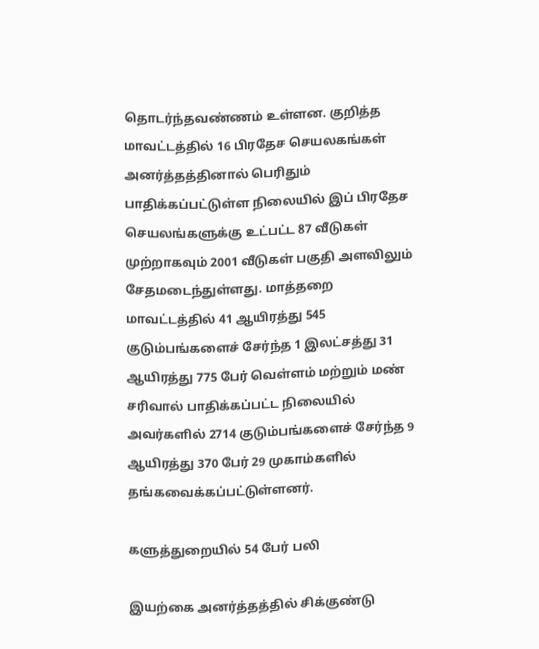தொடர்ந்தவண்ணம் உள்ளன. குறித்த மாவட்டத்தில் 16 பிரதேச செயலகங்கள் அனர்த்தத்தினால் பெரிதும் பாதிக்கப்பட்டுள்ள நிலையில் இப் பிரதேச செயலங்களுக்கு உட்பட்ட 87 வீடுகள் முற்றாகவும் 2001 வீடுகள் பகுதி அளவிலும் சேதமடைந்துள்ளது. மாத்தறை மாவட்டத்தில் 41 ஆயிரத்து 545 குடும்பங்களைச் சேர்ந்த 1 இலட்சத்து 31 ஆயிரத்து 775 பேர் வெள்ளம் மற்றும் மண் சரிவால் பாதிக்கப்பட்ட நிலையில் அவர்களில் 2714 குடும்பங்களைச் சேர்ந்த 9 ஆயிரத்து 370 பேர் 29 முகாம்களில் தங்கவைக்கப்பட்டுள்ளனர்.

களுத்துறையில் 54 பேர் பலி

இயற்கை அனர்த்தத்தில் சிக்குண்டு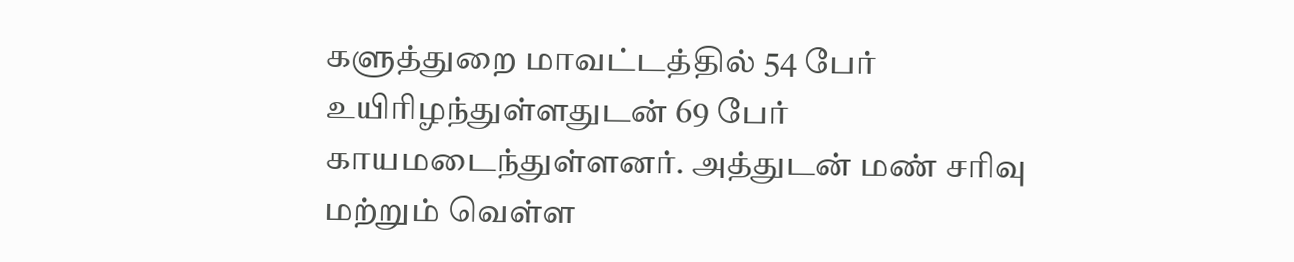களுத்துறை மாவட்டத்தில் 54 பேர் உயிரிழந்துள்ளதுடன் 69 பேர் காயமடைந்துள்ளனர். அத்துடன் மண் சரிவு மற்றும் வெள்ள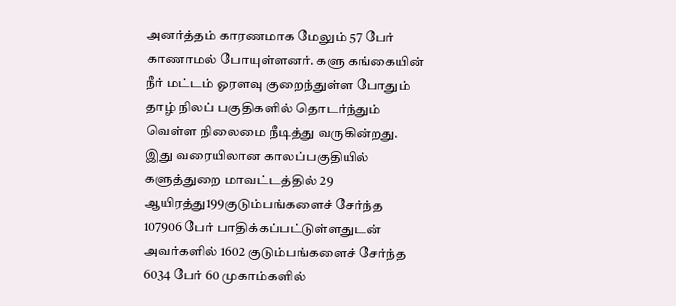அனர்த்தம் காரணமாக மேலும் 57 பேர் காணாமல் போயுள்ளனர். களு கங்கையின் நீர் மட்டம் ஓரளவு குறைந்துள்ள போதும் தாழ் நிலப் பகுதிகளில் தொடர்ந்தும் வெள்ள நிலைமை நீடித்து வருகின்றது. இது வரையிலான காலப்பகுதியில் களுத்துறை மாவட்டத்தில் 29 ஆயிரத்து199குடும்பங்களைச் சேர்ந்த 107906 பேர் பாதிக்கப்பட்டுள்ளதுடன் அவர்களில் 1602 குடும்பங்களைச் சேர்ந்த 6034 பேர் 60 முகாம்களில்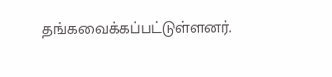தங்கவைக்கப்பட்டுள்ளனர்.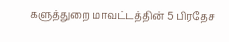களுத்துறை மாவட்டத்தின் 5 பிரதேச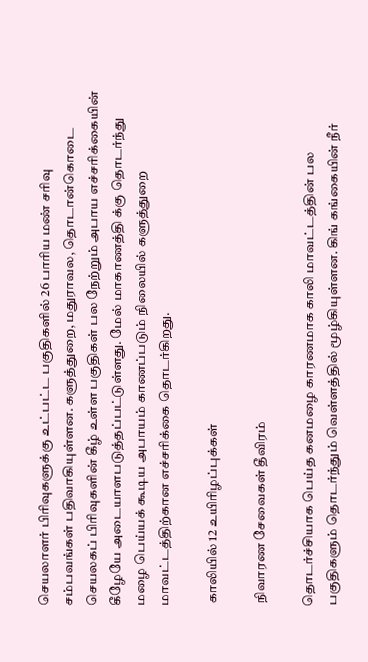செயலாளர் பிரிவுகளுக்கு உட்பட்ட பகுதிகளில் 26 பாரிய மண் சரிவு சம்பவங்கள் பதிவாகியுள்ளன. களுத்துறை, மதுராவல, தொடான்கொடை செயலகப் பிரிவுகளின் கீழ் உள்ள பகுதிகள் பல நேற்றும் அபாய எச்சரிக்கையின் கீழேயே அடையாளபடுத்தப்பட்டுள்ளது. மேல் மாகாணத்தி க்கு தொடர்ந்து மழை பெய்யக் கூடிய அபாயம் காணப்படும் நிலையில் களுத்துறை மாவட்டத்திற்கான எச்சரிக்கை தொடர்கிறது.

 காலியில் 12 உயிரிழப்புக்கள்

 நிவாரண சேவைகள் தீவிரம்

தொடர்ச்சியாக பெய்த கனமழை காரணமாக காலி மாவட்டத்தின் பல பகுதிகளும் தொடர்ந்தும் வெள்ளத்தில் மூழ்கியுள்ளன. கிங் கங்கையின் நீர்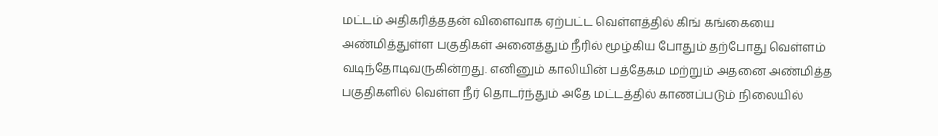மட்டம் அதிகரித்ததன் விளைவாக ஏற்பட்ட வெள்ளத்தில் கிங் கங்கையை அண்மித்துள்ள பகுதிகள் அனைத்தும் நீரில் மூழ்கிய போதும் தற்போது வெள்ளம் வடிந்தோடிவருகின்றது. எனினும் காலியின் பத்தேகம மற்றும் அதனை அண்மித்த பகுதிகளில் வெள்ள நீர் தொடர்ந்தும் அதே மட்டத்தில் காணப்படும் நிலையில்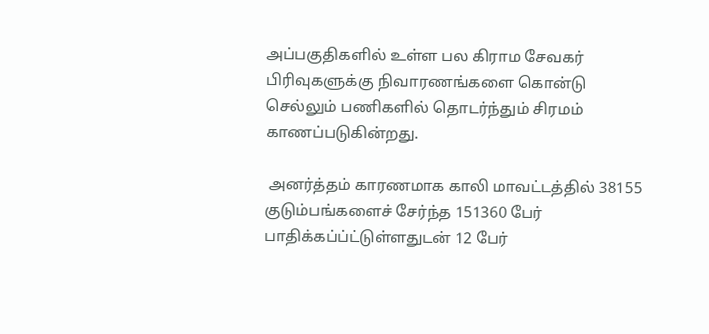அப்பகுதிகளில் உள்ள பல கிராம சேவகர் பிரிவுகளுக்கு நிவாரணங்களை கொன்டு செல்லும் பணிகளில் தொடர்ந்தும் சிரமம் காணப்படுகின்றது.

 அனர்த்தம் காரணமாக காலி மாவட்டத்தில் 38155 குடும்பங்களைச் சேர்ந்த 151360 பேர் பாதிக்கப்ப்ட்டுள்ளதுடன் 12 பேர்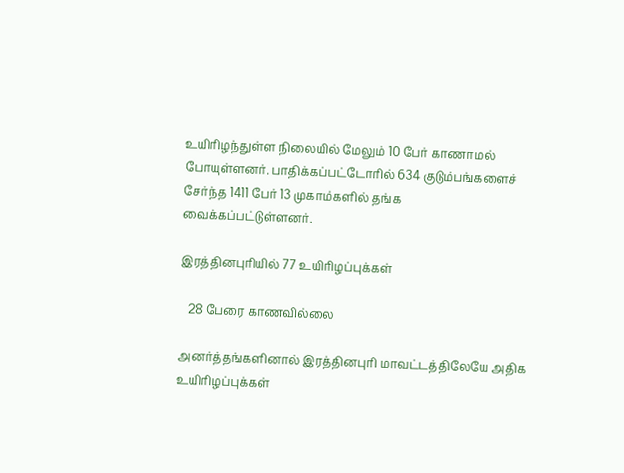உயிரிழந்துள்ள நிலையில் மேலும் 10 பேர் காணாமல் போயுள்ளனர். பாதிக்கப்பட்டோரில் 634 குடும்பங்களைச் சேர்ந்த 1411 பேர் 13 முகாம்களில் தங்க வைக்கப்பட்டுள்ளனர்.

இரத்தினபுரியில் 77 உயிரிழப்புக்கள்

   28 பேரை காணவில்லை

அனர்த்தங்களினால் இரத்தினபுரி மாவட்டத்திலேயே அதிக உயிரிழப்புக்கள்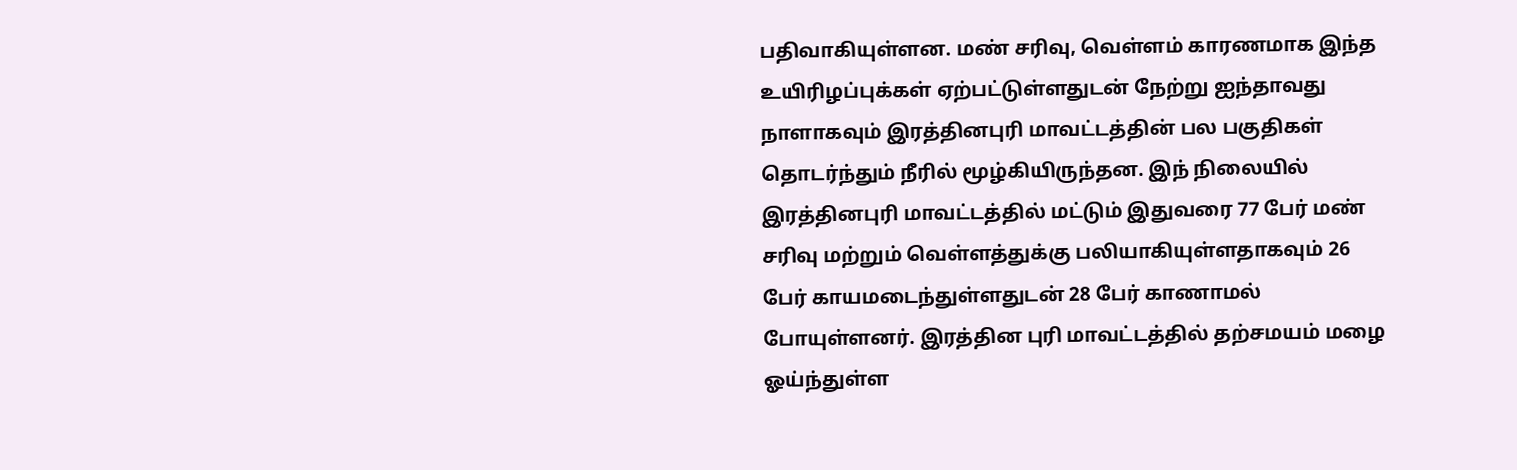பதிவாகியுள்ளன. மண் சரிவு, வெள்ளம் காரணமாக இந்த உயிரிழப்புக்கள் ஏற்பட்டுள்ளதுடன் நேற்று ஐந்தாவது நாளாகவும் இரத்தினபுரி மாவட்டத்தின் பல பகுதிகள் தொடர்ந்தும் நீரில் மூழ்கியிருந்தன. இந் நிலையில் இரத்தினபுரி மாவட்டத்தில் மட்டும் இதுவரை 77 பேர் மண் சரிவு மற்றும் வெள்ளத்துக்கு பலியாகியுள்ளதாகவும் 26 பேர் காயமடைந்துள்ளதுடன் 28 பேர் காணாமல் போயுள்ளனர். இரத்தின புரி மாவட்டத்தில் தற்சமயம் மழை ஓய்ந்துள்ள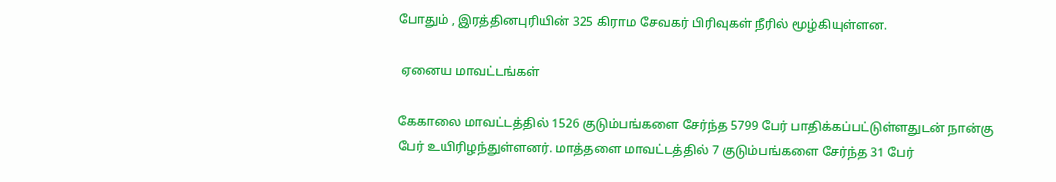போதும் , இரத்தினபுரியின் 325 கிராம சேவகர் பிரிவுகள் நீரில் மூழ்கியுள்ளன.

 ஏனைய மாவட்டங்கள்

கேகாலை மாவட்டத்தில் 1526 குடும்பங்களை சேர்ந்த 5799 பேர் பாதிக்கப்பட்டுள்ளதுடன் நான்கு பேர் உயிரிழந்துள்ளனர். மாத்தளை மாவட்டத்தில் 7 குடும்பங்களை சேர்ந்த 31 பேர்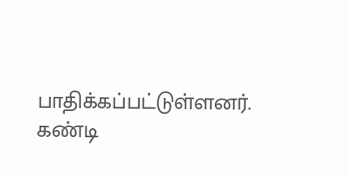பாதிக்கப்பட்டுள்ளனர். கண்டி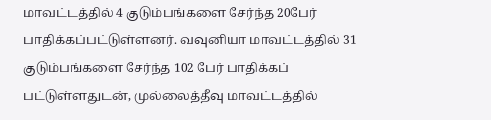மாவட்டத்தில் 4 குடும்பங்களை சேர்ந்த 20பேர் பாதிக்கப்பட்டுள்ளனர். வவுனியா மாவட்டத்தில் 31 குடும்பங்களை சேர்ந்த 102 பேர் பாதிக்கப் பட்டுள்ளதுடன், முல்லைத்தீவு மாவட்டத்தில்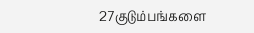27குடும்பங்களை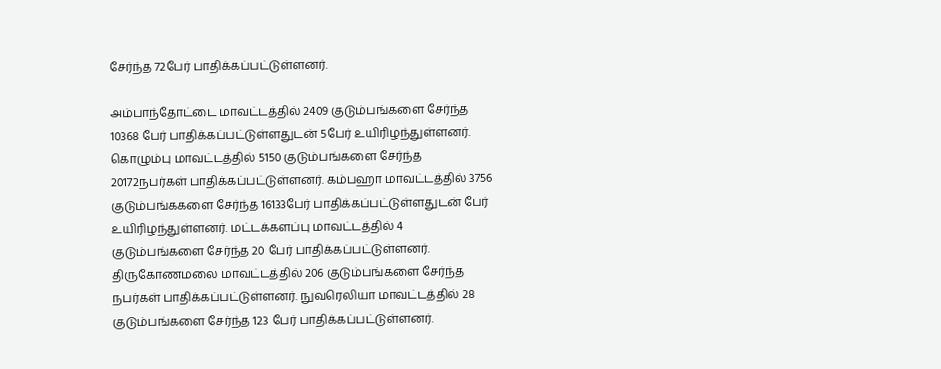சேர்ந்த 72பேர் பாதிக்கப்பட்டுள்ளனர்.

அம்பாந்தோட்டை மாவட்டத்தில் 2409 குடும்பங்களை சேர்ந்த 10368 பேர் பாதிக்கப்பட்டுள்ளதுடன் 5பேர் உயிரிழந்துள்ளனர். கொழும்பு மாவட்டத்தில் 5150 குடும்பங்களை சேர்ந்த 20172நபர்கள் பாதிக்கப்பட்டுள்ளனர். கம்பஹா மாவட்டத்தில் 3756 குடும்பங்ககளை சேர்ந்த 16133பேர் பாதிக்கப்பட்டுள்ளதுடன் பேர் உயிரிழந்துள்ளனர். மட்டக்களப்பு மாவட்டத்தில் 4 குடும்பங்களை சேர்ந்த 20 பேர் பாதிக்கப்பட்டுள்ளனர். திருகோணமலை மாவட்டத்தில் 206 குடும்பங்களை சேர்ந்த நபர்கள் பாதிக்கப்பட்டுள்ளனர். நுவரெலியா மாவட்டத்தில் 28 குடும்பங்களை சேர்ந்த 123 பேர் பாதிக்கப்பட்டுள்ளனர்.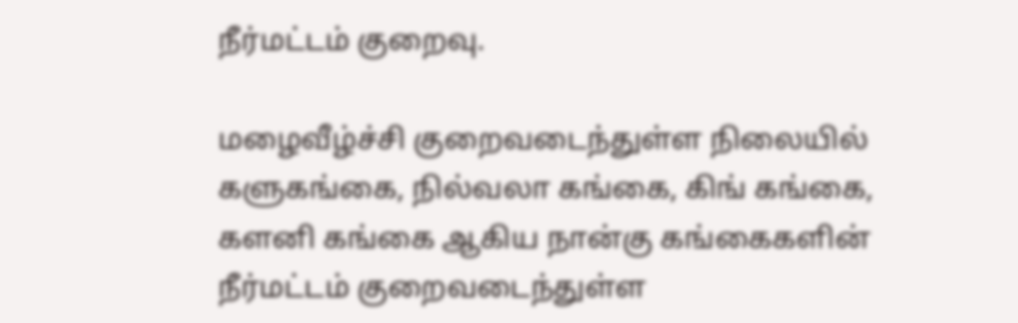நீர்மட்டம் குறைவு.

மழைவீழ்ச்சி குறைவடைந்துள்ள நிலையில் களுகங்கை, நில்வலா கங்கை, கிங் கங்கை, களனி கங்கை ஆகிய நான்கு கங்கைகளின் நீர்மட்டம் குறைவடைந்துள்ள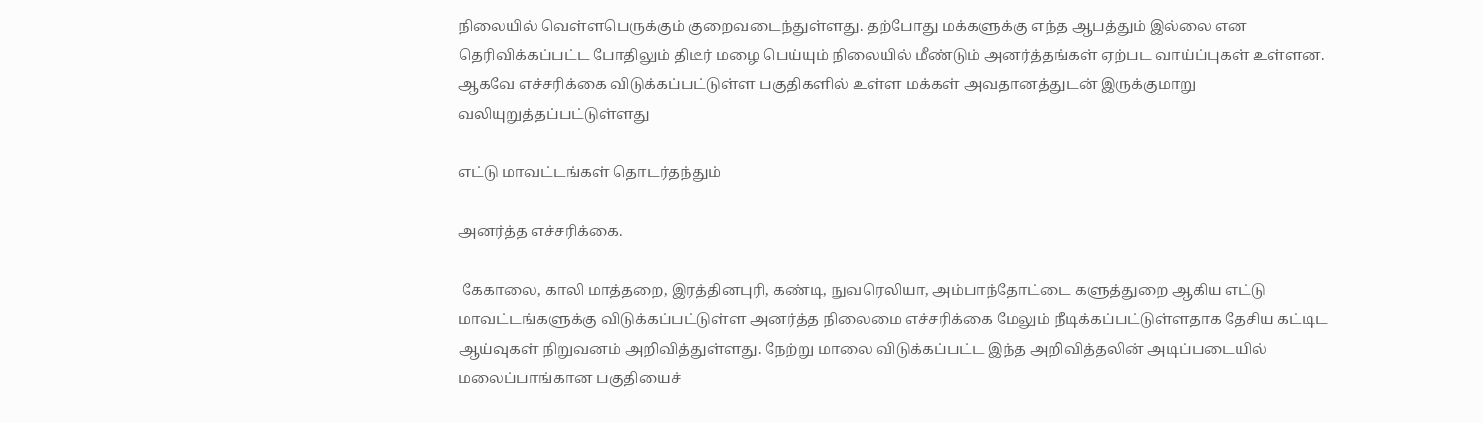நிலையில் வெள்ளபெருக்கும் குறைவடைந்துள்ளது. தற்போது மக்களுக்கு எந்த ஆபத்தும் இல்லை என தெரிவிக்கப்பட்ட போதிலும் திடீர் மழை பெய்யும் நிலையில் மீண்டும் அனர்த்தங்கள் ஏற்பட வாய்ப்புகள் உள்ளன. ஆகவே எச்சரிக்கை விடுக்கப்பட்டுள்ள பகுதிகளில் உள்ள மக்கள் அவதானத்துடன் இருக்குமாறு வலியுறுத்தப்பட்டுள்ளது

எட்டு மாவட்டங்கள் தொடர்தந்தும்

அனர்த்த எச்சரிக்கை.

 கேகாலை, காலி மாத்தறை, இரத்தினபுரி, கண்டி, நுவரெலியா, அம்பாந்தோட்டை களுத்துறை ஆகிய எட்டு மாவட்டங்களுக்கு விடுக்கப்பட்டுள்ள அனர்த்த நிலைமை எச்சரிக்கை மேலும் நீடிக்கப்பட்டுள்ளதாக தேசிய கட்டிட ஆய்வுகள் நிறுவனம் அறிவித்துள்ளது. நேற்று மாலை விடுக்கப்பட்ட இந்த அறிவித்தலின் அடிப்படையில் மலைப்பாங்கான பகுதியைச்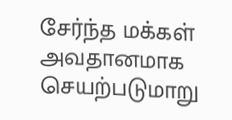சேர்ந்த மக்கள் அவதானமாக செயற்படுமாறு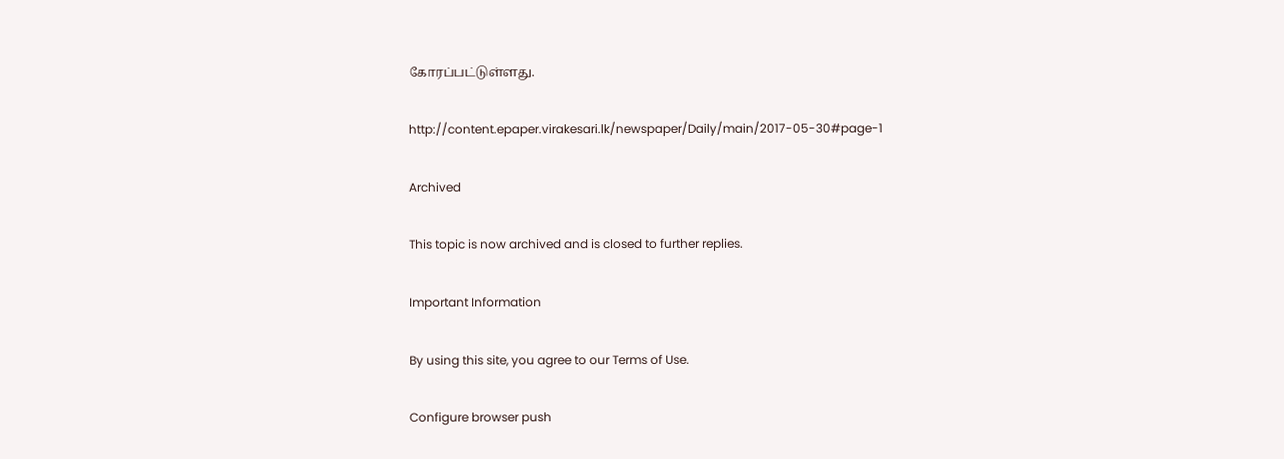கோரப்பட்டுள்ளது.

http://content.epaper.virakesari.lk/newspaper/Daily/main/2017-05-30#page-1

Archived

This topic is now archived and is closed to further replies.

Important Information

By using this site, you agree to our Terms of Use.

Configure browser push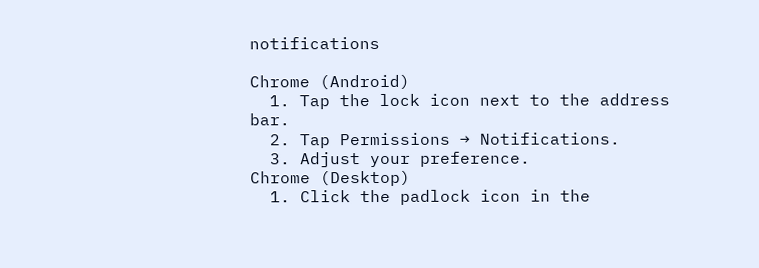notifications

Chrome (Android)
  1. Tap the lock icon next to the address bar.
  2. Tap Permissions → Notifications.
  3. Adjust your preference.
Chrome (Desktop)
  1. Click the padlock icon in the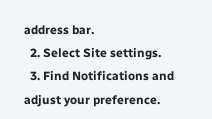address bar.
  2. Select Site settings.
  3. Find Notifications and adjust your preference.